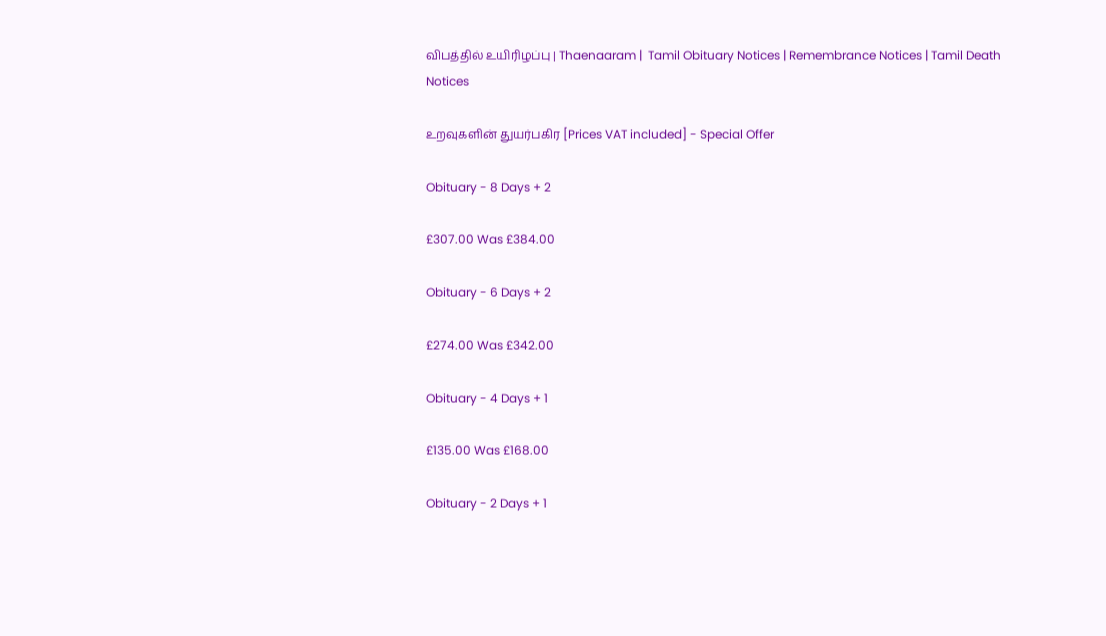விபத்தில் உயிரிழப்பு | Thaenaaram |  Tamil Obituary Notices | Remembrance Notices | Tamil Death Notices

உறவுகளின் துயர்பகிர [Prices VAT included] - Special Offer

Obituary - 8 Days + 2

£307.00 Was £384.00

Obituary - 6 Days + 2

£274.00 Was £342.00

Obituary - 4 Days + 1

£135.00 Was £168.00

Obituary - 2 Days + 1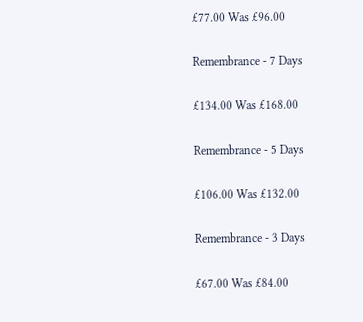£77.00 Was £96.00

Remembrance - 7 Days

£134.00 Was £168.00

Remembrance - 5 Days

£106.00 Was £132.00

Remembrance - 3 Days

£67.00 Was £84.00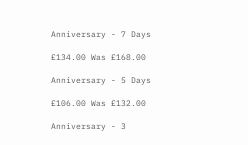Anniversary - 7 Days

£134.00 Was £168.00

Anniversary - 5 Days

£106.00 Was £132.00

Anniversary - 3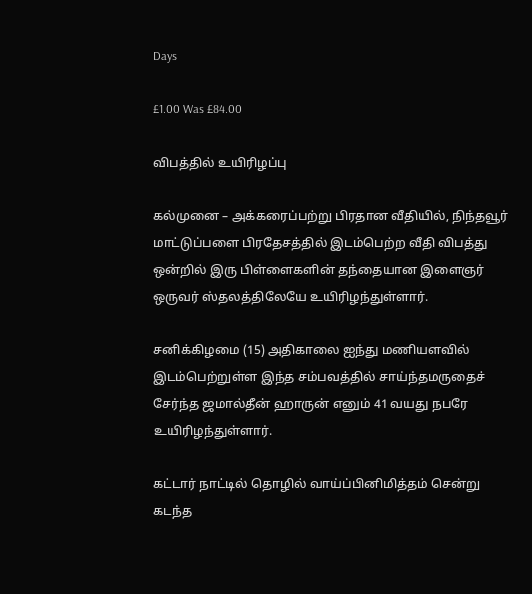Days

£1.00 Was £84.00

விபத்தில் உயிரிழப்பு

கல்முனை – அக்கரைப்பற்று பிரதான வீதியில், நிந்தவூர் மாட்டுப்பளை பிரதேசத்தில் இடம்பெற்ற வீதி விபத்து ஒன்றில் இரு பிள்ளைகளின் தந்தையான இளைஞர் ஒருவர் ஸ்தலத்திலேயே உயிரிழந்துள்ளார்.

சனிக்கிழமை (15) அதிகாலை ஐந்து மணியளவில் இடம்பெற்றுள்ள இந்த சம்பவத்தில் சாய்ந்தமருதைச் சேர்ந்த ஜமால்தீன் ஹாருன் எனும் 41 வயது நபரே உயிரிழந்துள்ளார்.

கட்டார் நாட்டில் தொழில் வாய்ப்பினிமித்தம் சென்று கடந்த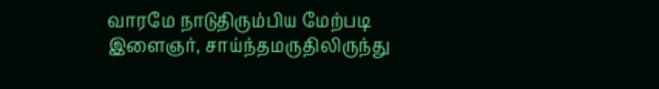வாரமே நாடுதிரும்பிய மேற்படி இளைஞர், சாய்ந்தமருதிலிருந்து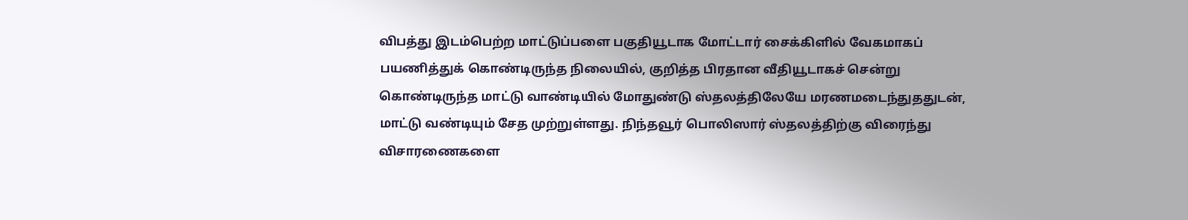விபத்து இடம்பெற்ற மாட்டுப்பளை பகுதியூடாக மோட்டார் சைக்கிளில் வேகமாகப் பயணித்துக் கொண்டிருந்த நிலையில், குறித்த பிரதான வீதியூடாகச் சென்று கொண்டிருந்த மாட்டு வாண்டியில் மோதுண்டு ஸ்தலத்திலேயே மரணமடைந்துததுடன், மாட்டு வண்டியும் சேத முற்றுள்ளது. நிந்தவூர் பொலிஸார் ஸ்தலத்திற்கு விரைந்து விசாரணைகளை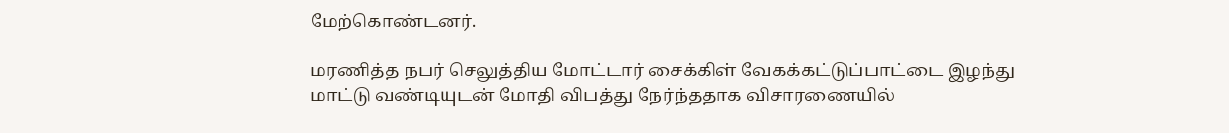மேற்கொண்டனர்.

மரணித்த நபர் செலுத்திய மோட்டார் சைக்கிள் வேகக்கட்டுப்பாட்டை இழந்து மாட்டு வண்டியுடன் மோதி விபத்து நேர்ந்ததாக விசாரணையில்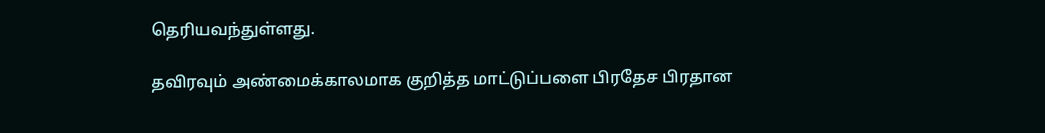தெரியவந்துள்ளது.

தவிரவும் அண்மைக்காலமாக குறித்த மாட்டுப்பளை பிரதேச பிரதான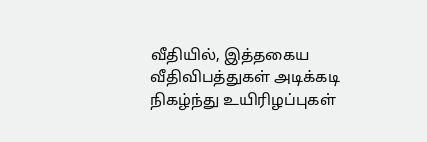வீதியில், இத்தகைய வீதிவிபத்துகள் அடிக்கடி நிகழ்ந்து உயிரிழப்புகள்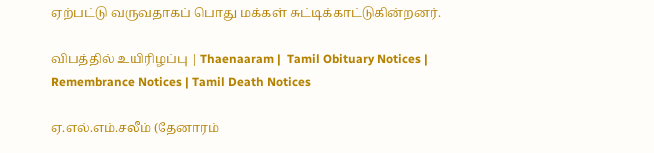ஏற்பட்டு வருவதாகப் பொது மக்கள் சுட்டிக்காட்டுகின்றனர்.

விபத்தில் உயிரிழப்பு | Thaenaaram |  Tamil Obituary Notices | Remembrance Notices | Tamil Death Notices

ஏ.எல்.எம்.சலீம் (தேனாரம்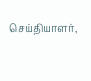செய்தியாளர்,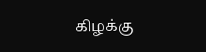கிழக்கு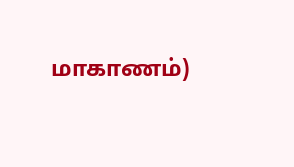மாகாணம்)